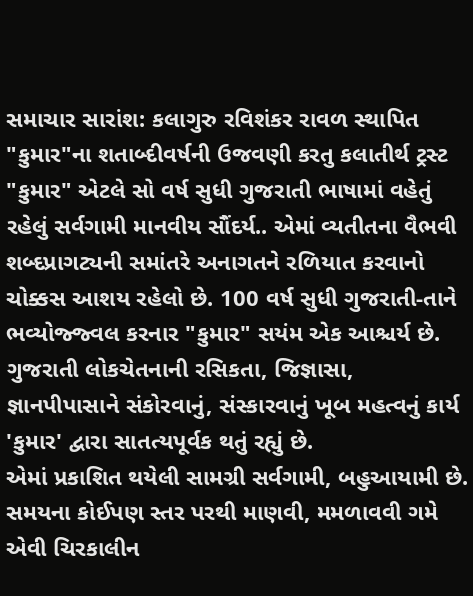સમાચાર સારાંશ: કલાગુરુ રવિશંકર રાવળ સ્થાપિત "કુમાર"ના શતાબ્દીવર્ષની ઉજવણી કરતુ કલાતીર્થ ટ્રસ્ટ
"કુમાર" એટલે સો વર્ષ સુધી ગુજરાતી ભાષામાં વહેતું રહેલું સર્વગામી માનવીય સૌંદર્ય.. એમાં વ્યતીતના વૈભવી શબ્દપ્રાગટ્યની સમાંતરે અનાગતને રળિયાત કરવાનો ચોક્કસ આશય રહેલો છે. 100 વર્ષ સુધી ગુજરાતી-તાને ભવ્યોજ્જ્વલ કરનાર "કુમાર" સયંમ એક આશ્ચર્ય છે. ગુજરાતી લોકચેતનાની રસિકતા, જિજ્ઞાસા, જ્ઞાનપીપાસાને સંકોરવાનું, સંસ્કારવાનું ખૂબ મહત્વનું કાર્ય 'કુમાર' દ્વારા સાતત્યપૂર્વક થતું રહ્યું છે.
એમાં પ્રકાશિત થયેલી સામગ્રી સર્વગામી, બહુઆયામી છે. સમયના કોઈપણ સ્તર પરથી માણવી, મમળાવવી ગમે એવી ચિરકાલીન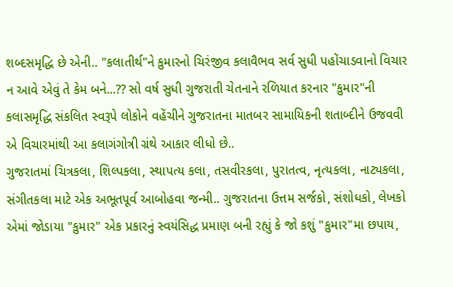શબ્દસમૃદ્ધિ છે એની.. "કલાતીર્થ"ને કુમારનો ચિરંજીવ કલાવૈભવ સર્વ સુધી પહોંચાડવાનો વિચાર ન આવે એવું તે કેમ બને...?? સો વર્ષ સુધી ગુજરાતી ચેતનાને રળિયાત કરનાર "કુમાર"ની કલાસમૃદ્ધિ સંકલિત સ્વરૂપે લોકોને વહેંચીને ગુજરાતના માતબર સામાયિકની શતાબ્દીને ઉજવવી એ વિચારમાંથી આ કલાગંગોત્રી ગ્રંથે આકાર લીધો છે..
ગુજરાતમાં ચિત્રકલા, શિલ્પકલા, સ્થાપત્ય કલા, તસવીરકલા, પુરાતત્વ, નૃત્યકલા, નાટ્યકલા, સંગીતકલા માટે એક અભૂતપૂર્વ આબોહવા જન્મી.. ગુજરાતના ઉત્તમ સર્જકો, સંશોધકો, લેખકો એમાં જોડાયા "કુમાર" એક પ્રકારનું સ્વયંસિદ્ધ પ્રમાણ બની રહ્યું કે જો કશું "કુમાર"મા છપાય,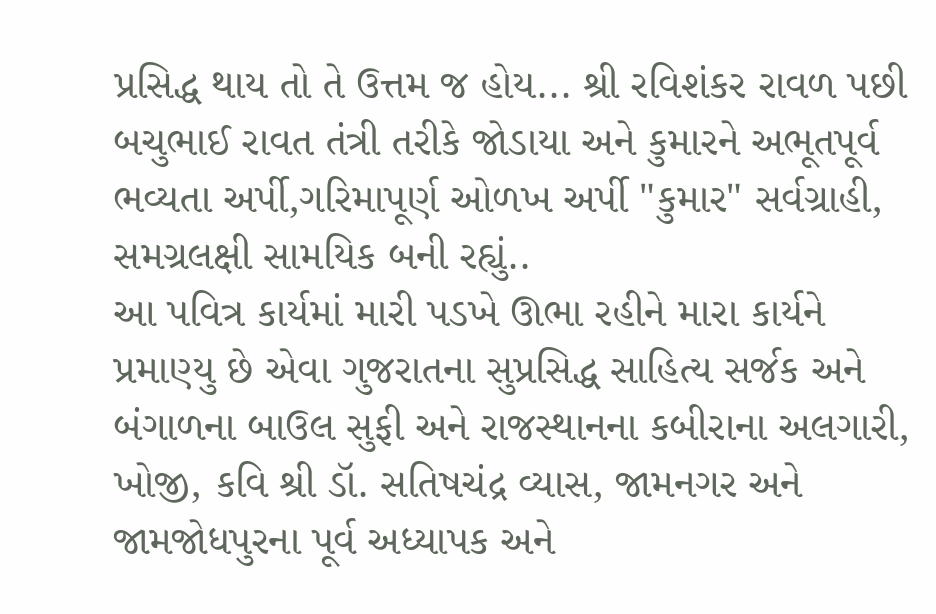પ્રસિદ્ધ થાય તો તે ઉત્તમ જ હોય... શ્રી રવિશંકર રાવળ પછી બચુભાઈ રાવત તંત્રી તરીકે જોડાયા અને કુમારને અભૂતપૂર્વ ભવ્યતા અર્પી,ગરિમાપૂર્ણ ઓળખ અર્પી "કુમાર" સર્વગ્રાહી, સમગ્રલક્ષી સામયિક બની રહ્યું..
આ પવિત્ર કાર્યમાં મારી પડખે ઊભા રહીને મારા કાર્યને પ્રમાણ્યુ છે એવા ગુજરાતના સુપ્રસિદ્ધ સાહિત્ય સર્જક અને બંગાળના બાઉલ સુફી અને રાજસ્થાનના કબીરાના અલગારી, ખોજી, કવિ શ્રી ડૉ. સતિષચંદ્ર વ્યાસ, જામનગર અને જામજોધપુરના પૂર્વ અધ્યાપક અને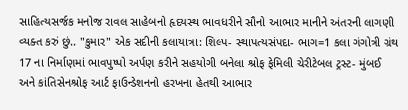સાહિત્યસર્જક મનોજ રાવલ સાહેબનો હૃદયસ્થ ભાવધરીને સૌનો આભાર માનીને અંતરની લાગણી વ્યક્ત કરું છું.. "કુમાર" એક સદીની કલાયાત્રા: શિલ્પ- સ્થાપત્યસંપદા- ભાગ=1 કલા ગંગોત્રી ગ્રંથ 17 ના નિર્માણમાં ભાવપુષ્પો અર્પણ કરીને સહયોગી બનેલા શ્રોફ ફેમિલી ચેરીટેબલ ટ્રસ્ટ- મુંબઈ અને કાંતિસેનશ્રોફ આર્ટ ફાઉન્ડેશનનો હરખના હેતથી આભાર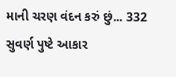માની ચરણ વંદન કરું છું... 332 સુવર્ણ પુષ્ટે આકાર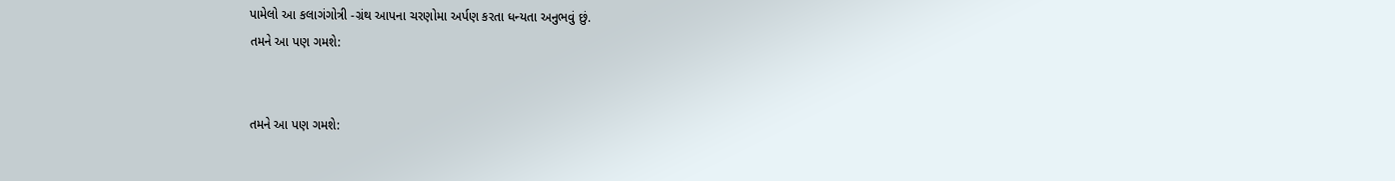પામેલો આ કલાગંગોત્રી -ગ્રંથ આપના ચરણોમા અર્પણ કરતા ધન્યતા અનુભવું છું.
તમને આ પણ ગમશે:


તમને આ પણ ગમશે: